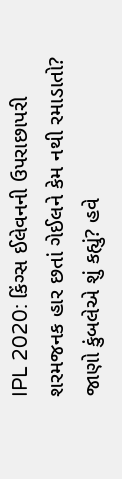IPL 2020: કિંગ્સ ઈલેવનની ઉપરાછાપરી શરમજનક હાર છતાં ગેઈલને કેમ નથી રમાડાતો? જાણો કુંબલેએ શું કહ્યું? હવે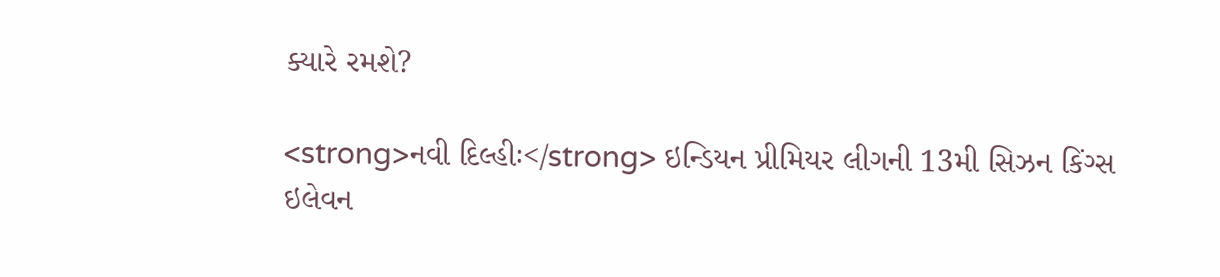ક્યારે રમશે?

<strong>નવી દિલ્હીઃ</strong> ઇન્ડિયન પ્રીમિયર લીગની 13મી સિઝન કિંગ્સ ઇલેવન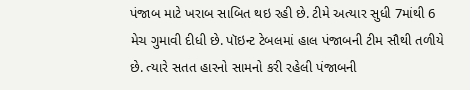પંજાબ માટે ખરાબ સાબિત થઇ રહી છે. ટીમે અત્યાર સુધી 7માંથી 6 મેચ ગુમાવી દીધી છે. પૉઇન્ટ ટેબલમાં હાલ પંજાબની ટીમ સૌથી તળીયે છે. ત્યારે સતત હારનો સામનો કરી રહેલી પંજાબની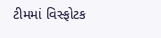ટીમમાં વિસ્ફોટક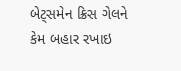બેટ્સમેન ક્રિસ ગેલને કેમ બહાર રખાઇ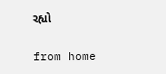રહ્યો

from home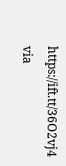https://ift.tt/36O2vj4
via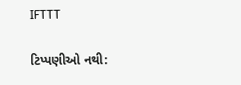IFTTT

ટિપ્પણીઓ નથી: